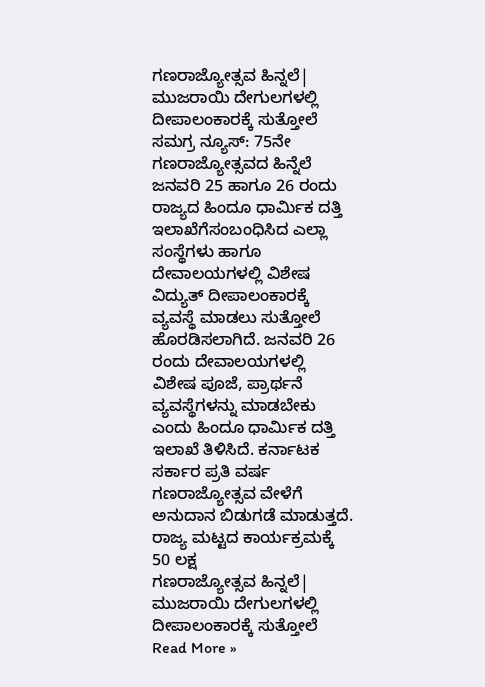ಗಣರಾಜ್ಯೋತ್ಸವ ಹಿನ್ನಲೆ| ಮುಜರಾಯಿ ದೇಗುಲಗಳಲ್ಲಿ ದೀಪಾಲಂಕಾರಕ್ಕೆ ಸುತ್ತೋಲೆ
ಸಮಗ್ರ ನ್ಯೂಸ್: 75ನೇ ಗಣರಾಜ್ಯೋತ್ಸವದ ಹಿನ್ನೆಲೆ ಜನವರಿ 25 ಹಾಗೂ 26 ರಂದು ರಾಜ್ಯದ ಹಿಂದೂ ಧಾರ್ಮಿಕ ದತ್ತಿ ಇಲಾಖೆಗೆಸಂಬಂಧಿಸಿದ ಎಲ್ಲಾ ಸಂಸ್ಥೆಗಳು ಹಾಗೂ ದೇವಾಲಯಗಳಲ್ಲಿ ವಿಶೇಷ ವಿದ್ಯುತ್ ದೀಪಾಲಂಕಾರಕ್ಕೆ ವ್ಯವಸ್ಥೆ ಮಾಡಲು ಸುತ್ತೋಲೆ ಹೊರಡಿಸಲಾಗಿದೆ. ಜನವರಿ 26 ರಂದು ದೇವಾಲಯಗಳಲ್ಲಿ ವಿಶೇಷ ಪೂಜೆ, ಪ್ರಾರ್ಥನೆ ವ್ಯವಸ್ಥೆಗಳನ್ನು ಮಾಡಬೇಕು ಎಂದು ಹಿಂದೂ ಧಾರ್ಮಿಕ ದತ್ತಿ ಇಲಾಖೆ ತಿಳಿಸಿದೆ. ಕರ್ನಾಟಕ ಸರ್ಕಾರ ಪ್ರತಿ ವರ್ಷ ಗಣರಾಜ್ಯೋತ್ಸವ ವೇಳೆಗೆ ಅನುದಾನ ಬಿಡುಗಡೆ ಮಾಡುತ್ತದೆ. ರಾಜ್ಯ ಮಟ್ಟದ ಕಾರ್ಯಕ್ರಮಕ್ಕೆ 50 ಲಕ್ಷ
ಗಣರಾಜ್ಯೋತ್ಸವ ಹಿನ್ನಲೆ| ಮುಜರಾಯಿ ದೇಗುಲಗಳಲ್ಲಿ ದೀಪಾಲಂಕಾರಕ್ಕೆ ಸುತ್ತೋಲೆ Read More »